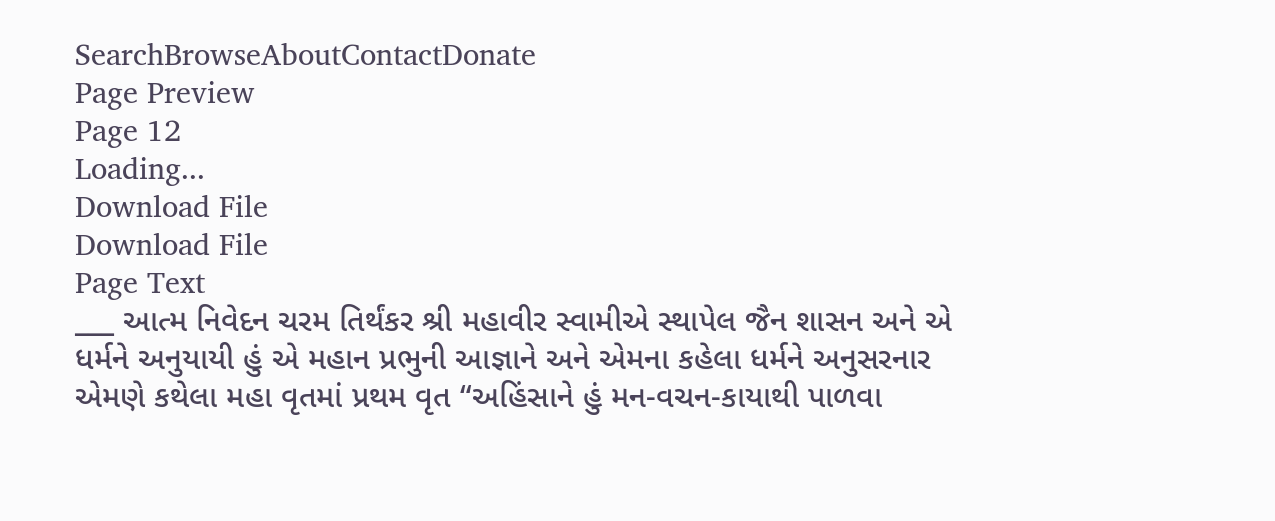SearchBrowseAboutContactDonate
Page Preview
Page 12
Loading...
Download File
Download File
Page Text
___ આત્મ નિવેદન ચરમ તિર્થંકર શ્રી મહાવીર સ્વામીએ સ્થાપેલ જૈન શાસન અને એ ધર્મને અનુયાયી હું એ મહાન પ્રભુની આજ્ઞાને અને એમના કહેલા ધર્મને અનુસરનાર એમણે કથેલા મહા વૃતમાં પ્રથમ વૃત “અહિંસાને હું મન-વચન-કાયાથી પાળવા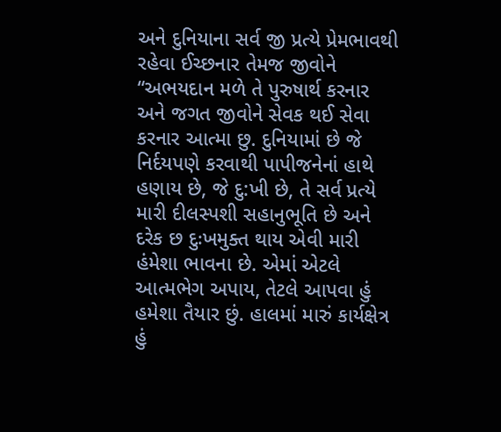અને દુનિયાના સર્વ જી પ્રત્યે પ્રેમભાવથી રહેવા ઈચ્છનાર તેમજ જીવોને “અભયદાન મળે તે પુરુષાર્થ કરનાર અને જગત જીવોને સેવક થઈ સેવા કરનાર આત્મા છુ. દુનિયામાં છે જે નિર્દયપણે કરવાથી પાપીજનેનાં હાથે હણાય છે, જે દુ:ખી છે, તે સર્વ પ્રત્યે મારી દીલસ્પશી સહાનુભૂતિ છે અને દરેક છ દુઃખમુક્ત થાય એવી મારી હંમેશા ભાવના છે. એમાં એટલે આત્મભેગ અપાય, તેટલે આપવા હું હમેશા તૈયાર છું. હાલમાં મારું કાર્યક્ષેત્ર હું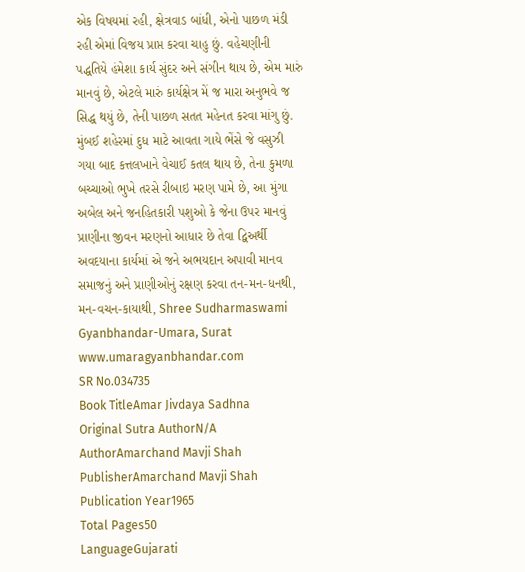એક વિષયમાં રહી, ક્ષેત્રવાડ બાંધી, એનો પાછળ મંડી રહી એમાં વિજય પ્રાપ્ત કરવા ચાહુ છું. વહેચણીની પદ્ધતિયે હંમેશા કાર્ય સુંદર અને સંગીન થાય છે, એમ મારું માનવું છે, એટલે મારું કાર્યક્ષેત્ર મેં જ મારા અનુભવે જ સિદ્ધ થયું છે, તેની પાછળ સતત મહેનત કરવા માંગુ છું. મુંબઈ શહેરમાં દુધ માટે આવતા ગાયે ભેંસે જે વસુઝી ગયા બાદ કત્તલખાને વેચાઈ કતલ થાય છે, તેના કુમળા બચ્ચાઓ ભુખે તરસે રીબાઇ મરણ પામે છે, આ મુંગા અબેલ અને જનહિતકારી પશુઓ કે જેના ઉપર માનવું પ્રાણીના જીવન મરણનો આધાર છે તેવા દ્વિઅર્થી અવદયાના કાર્યમાં એ જને અભયદાન અપાવી માનવ સમાજનું અને પ્રાણીઓનું રક્ષણ કરવા તન-મન-ધનથી, મન-વચન-કાયાથી, Shree Sudharmaswami Gyanbhandar-Umara, Surat www.umaragyanbhandar.com
SR No.034735
Book TitleAmar Jivdaya Sadhna
Original Sutra AuthorN/A
AuthorAmarchand Mavji Shah
PublisherAmarchand Mavji Shah
Publication Year1965
Total Pages50
LanguageGujarati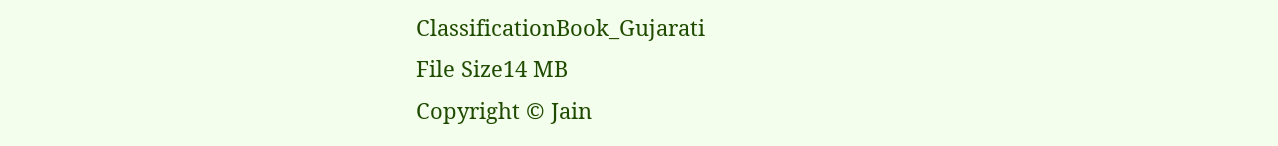ClassificationBook_Gujarati
File Size14 MB
Copyright © Jain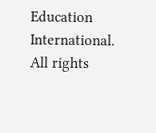Education International. All rights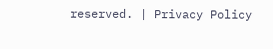reserved. | Privacy Policy